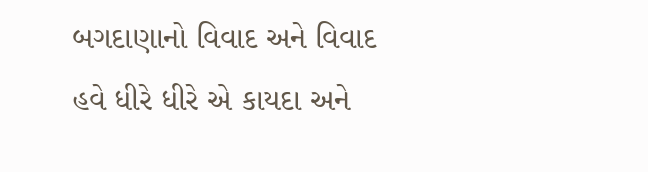બગદાણાનો વિવાદ અને વિવાદ હવે ધીરે ધીરે એ કાયદા અને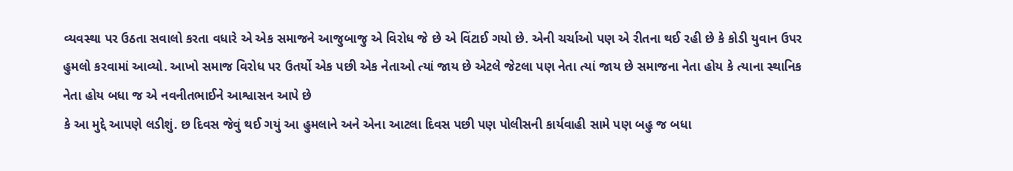વ્યવસ્થા પર ઉઠતા સવાલો કરતા વધારે એ એક સમાજને આજુબાજુ એ વિરોધ જે છે એ વિંટાઈ ગયો છે. એની ચર્ચાઓ પણ એ રીતના થઈ રહી છે કે કોડી યુવાન ઉપર હુમલો કરવામાં આવ્યો. આખો સમાજ વિરોધ પર ઉતર્યો એક પછી એક નેતાઓ ત્યાં જાય છે એટલે જેટલા પણ નેતા ત્યાં જાય છે સમાજના નેતા હોય કે ત્યાના સ્થાનિક નેતા હોય બધા જ એ નવનીતભાઈને આશ્વાસન આપે છે
કે આ મુદ્દે આપણે લડીશું. છ દિવસ જેવું થઈ ગયું આ હુમલાને અને એના આટલા દિવસ પછી પણ પોલીસની કાર્યવાહી સામે પણ બહુ જ બધા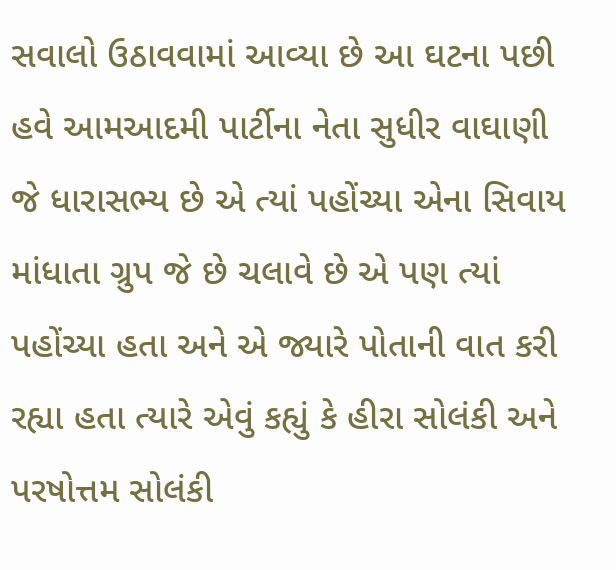સવાલો ઉઠાવવામાં આવ્યા છે આ ઘટના પછી હવે આમઆદમી પાર્ટીના નેતા સુધીર વાઘાણી જે ધારાસભ્ય છે એ ત્યાં પહોંચ્યા એના સિવાય માંધાતા ગ્રુપ જે છે ચલાવે છે એ પણ ત્યાં પહોંચ્યા હતા અને એ જ્યારે પોતાની વાત કરી રહ્યા હતા ત્યારે એવું કહ્યું કે હીરા સોલંકી અને પરષોત્તમ સોલંકી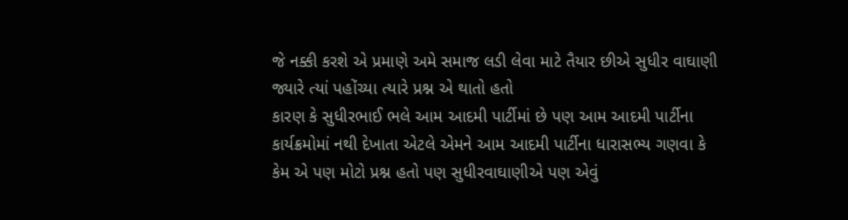જે નક્કી કરશે એ પ્રમાણે અમે સમાજ લડી લેવા માટે તૈયાર છીએ સુધીર વાઘાણી જ્યારે ત્યાં પહોંચ્યા ત્યારે પ્રશ્ન એ થાતો હતો
કારણ કે સુધીરભાઈ ભલે આમ આદમી પાર્ટીમાં છે પણ આમ આદમી પાર્ટીના કાર્યક્રમોમાં નથી દેખાતા એટલે એમને આમ આદમી પાર્ટીના ધારાસભ્ય ગણવા કે કેમ એ પણ મોટો પ્રશ્ન હતો પણ સુધીરવાઘાણીએ પણ એવું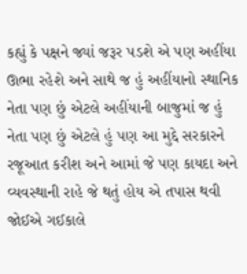કહ્યું કે પક્ષને જ્યાં જરૂર પડશે એ પણ અહીંયા ઊભા રહેશે અને સાથે જ હું અહીંયાનો સ્થાનિક નેતા પણ છું એટલે અહીંયાની બાજુમાં જ હું નેતા પણ છું એટલે હું પણ આ મુદ્દે સરકારને રજૂઆત કરીશ અને આમાં જે પણ કાયદા અને વ્યવસ્થાની રાહે જે થતું હોય એ તપાસ થવી જોઈએ ગઈકાલે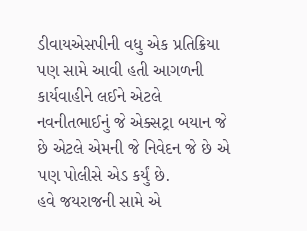ડીવાયએસપીની વધુ એક પ્રતિક્રિયા પણ સામે આવી હતી આગળની કાર્યવાહીને લઈને એટલે નવનીતભાઈનું જે એક્સટ્રા બયાન જે છે એટલે એમની જે નિવેદન જે છે એ પણ પોલીસે એડ કર્યું છે.
હવે જયરાજની સામે એ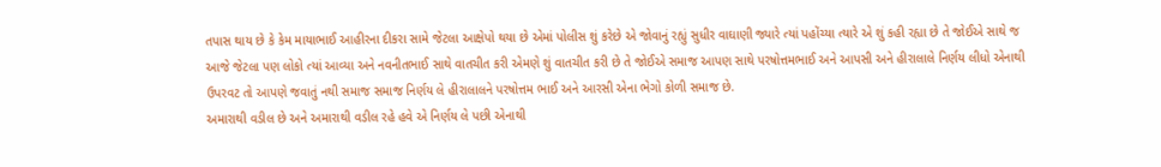તપાસ થાય છે કે કેમ માયાભાઈ આહીરના દીકરા સામે જેટલા આક્ષેપો થયા છે એમાં પોલીસ શું કરેછે એ જોવાનું રહ્યું સુધીર વાઘાણી જ્યારે ત્યાં પહોંચ્યા ત્યારે એ શું કહી રહ્યા છે તે જોઈએ સાથે જ આજે જેટલા પણ લોકો ત્યાં આવ્યા અને નવનીતભાઈ સાથે વાતચીત કરી એમણે શું વાતચીત કરી છે તે જોઈએ સમાજ આપણ સાથે પરષોત્તમભાઈ અને આપસી અને હીરાલાલે નિર્ણય લીધો એનાથી ઉપરવટ તો આપણે જવાતું નથી સમાજ સમાજ નિર્ણય લે હીરાલાલને પરષોત્તમ ભાઈ અને આરસી એના ભેગો કોળી સમાજ છે.
અમારાથી વડીલ છે અને અમારાથી વડીલ રહે હવે એ નિર્ણય લે પછી એનાથી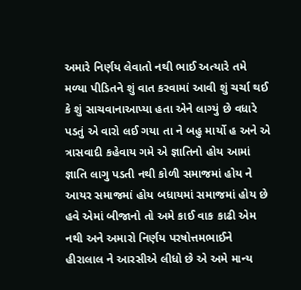અમારે નિર્ણય લેવાતો નથી ભાઈ અત્યારે તમે મળ્યા પીડિતને શું વાત કરવામાં આવી શું ચર્ચા થઈ કે શું સાચવાનાઆપ્યા હતા એને લાગ્યું છે વધારે પડતું એ વારો લઈ ગયા તા ને બહુ માર્યો હ અને એ ત્રાસવાદી કહેવાય ગમે એ જ્ઞાતિનો હોય આમાં જ્ઞાતિ લાગુ પડતી નથી કોળી સમાજમાં હોય ને આયર સમાજમાં હોય બધાયમાં સમાજમાં હોય છે
હવે એમાં બીજાનો તો અમે કાઈ વાક કાઢી એમ નથી અને અમારો નિર્ણય પરષોત્તમભાઈને હીરાલાલ ને આરસીએ લીધો છે એ અમે માન્ય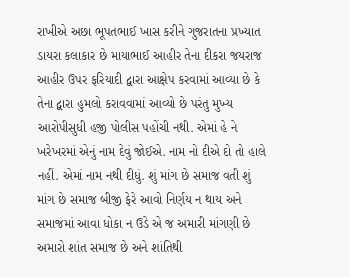રાખીએ અછા ભૂપતભાઈ ખાસ કરીને ગુજરાતના પ્રખ્યાત ડાયરા કલાકાર છે માયાભાઈ આહીર તેના દીકરા જયરાજ આહીર ઉપર ફરિયાદી દ્વારા આક્ષેપ કરવામાં આવ્યા છે કે તેના દ્વારા હુમલો કરાવવામાં આવ્યો છે પરંતુ મુખ્ય આરોપીસુધી હજી પોલીસ પહોંચી નથી. એમાં હે ને ખરેખરમાં એનું નામ દેવું જોઈએ. નામ નો દીએ દો તો હાલે નહીં. એમાં નામ નથી દીધું. શું માંગ છે સમાજ વતી શું માંગ છે સમાજ બીજી ફેરે આવો નિર્ણય ન થાય અને સમાજમાં આવા ધોકા ન ઉડે એ જ અમારી માંગણી છે
અમારો શાંત સમાજ છે અને શાંતિથી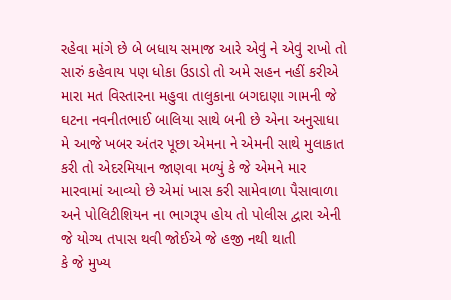રહેવા માંગે છે બે બધાય સમાજ આરે એવું ને એવું રાખો તો સારું કહેવાય પણ ધોકા ઉડાડો તો અમે સહન નહીં કરીએ મારા મત વિસ્તારના મહુવા તાલુકાના બગદાણા ગામની જે ઘટના નવનીતભાઈ બાલિયા સાથે બની છે એના અનુસાધા મે આજે ખબર અંતર પૂછા એમના ને એમની સાથે મુલાકાત કરી તો એદરમિયાન જાણવા મળ્યું કે જે એમને માર મારવામાં આવ્યો છે એમાં ખાસ કરી સામેવાળા પૈસાવાળા અને પોલિટીશિયન ના ભાગરૂપ હોય તો પોલીસ દ્વારા એની જે યોગ્ય તપાસ થવી જોઈએ જે હજી નથી થાતી
કે જે મુખ્ય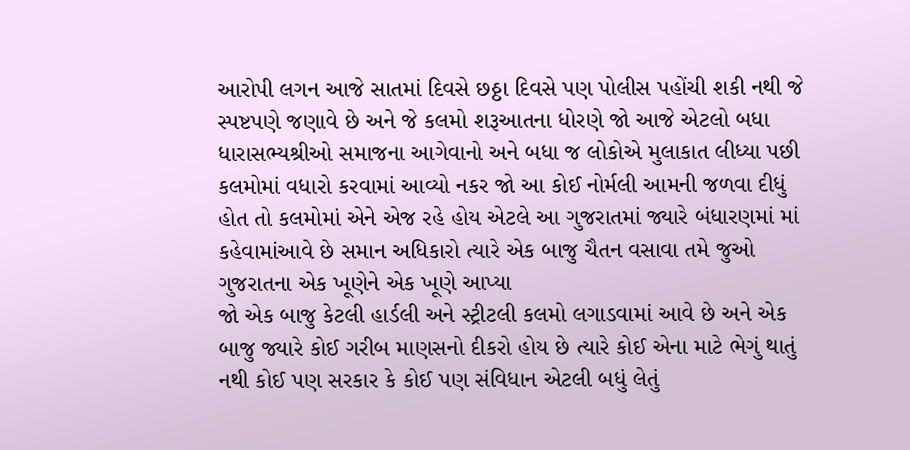આરોપી લગન આજે સાતમાં દિવસે છઠ્ઠા દિવસે પણ પોલીસ પહોંચી શકી નથી જે સ્પષ્ટપણે જણાવે છે અને જે કલમો શરૂઆતના ધોરણે જો આજે એટલો બધા ધારાસભ્યશ્રીઓ સમાજના આગેવાનો અને બધા જ લોકોએ મુલાકાત લીધ્યા પછી કલમોમાં વધારો કરવામાં આવ્યો નકર જો આ કોઈ નોર્મલી આમની જળવા દીધું હોત તો કલમોમાં એને એજ રહે હોય એટલે આ ગુજરાતમાં જ્યારે બંધારણમાં માં કહેવામાંઆવે છે સમાન અધિકારો ત્યારે એક બાજુ ચૈતન વસાવા તમે જુઓ ગુજરાતના એક ખૂણેને એક ખૂણે આપ્યા
જો એક બાજુ કેટલી હાર્ડલી અને સ્ટ્રીટલી કલમો લગાડવામાં આવે છે અને એક બાજુ જ્યારે કોઈ ગરીબ માણસનો દીકરો હોય છે ત્યારે કોઈ એના માટે ભેગું થાતું નથી કોઈ પણ સરકાર કે કોઈ પણ સંવિધાન એટલી બધું લેતું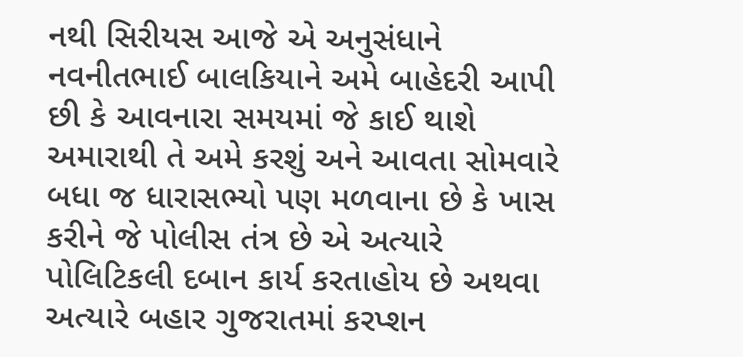નથી સિરીયસ આજે એ અનુસંધાને નવનીતભાઈ બાલકિયાને અમે બાહેદરી આપી છી કે આવનારા સમયમાં જે કાઈ થાશે અમારાથી તે અમે કરશું અને આવતા સોમવારે બધા જ ધારાસભ્યો પણ મળવાના છે કે ખાસ કરીને જે પોલીસ તંત્ર છે એ અત્યારે પોલિટિકલી દબાન કાર્ય કરતાહોય છે અથવા અત્યારે બહાર ગુજરાતમાં કરપ્શન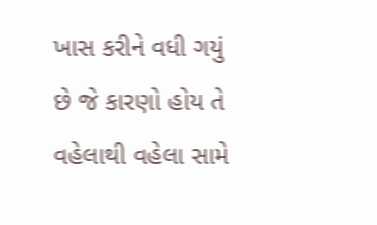ખાસ કરીને વધી ગયું છે જે કારણો હોય તે વહેલાથી વહેલા સામે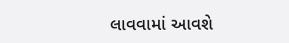લાવવામાં આવશે